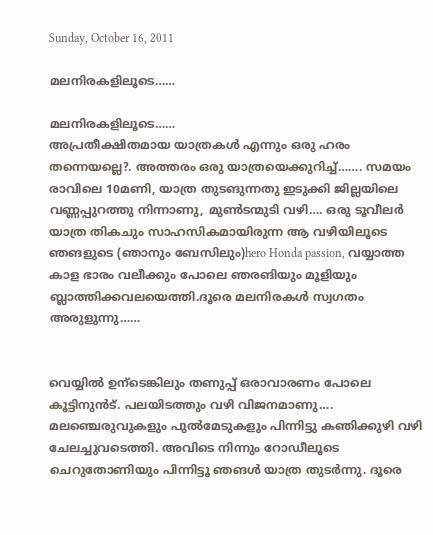Sunday, October 16, 2011

മലനിരകളിലൂടെ……

മലനിരകളിലൂടെ……
അപ്രതീക്ഷിതമായ യാത്രകൾ എന്നും ഒരു ഹരം തന്നെയല്ലെ?. അത്തരം ഒരു യാത്രയെക്കുറിച്ച്……. സമയം രാവിലെ 10മണി, യാത്ര തുടങുന്നതു ഇടുക്കി ജില്ലയിലെ വണ്ണപ്പുറത്തു നിന്നാണു, മുൺടന്മുടി വഴി…. ഒരു ടൂവീലർ യാത്ര തികചും സാഹസികമായിരുന്ന ആ വഴിയിലൂടെ ഞങളുടെ (ഞാനും ബേസിലും)hero Honda passion, വയ്യാത്ത കാള ഭാരം വലീക്കും പോലെ ഞരങിയും മൂളിയും ബ്ലാത്തിക്കവലയെത്തി.ദൂരെ മലനിരകൾ സ്വഗതം അരുളുന്നു……


വെയ്യിൽ ഉന്ടെങ്കിലും തണുപ്പ് ഒരാവാരണം പോലെ കൂട്ടിനുൻട്. പലയിടത്തും വഴി വിജനമാണു…. മലഞ്ചെരുവുകളും പുൽമേടുകളും പിന്നിട്ടു കഞിക്കുഴി വഴി ചേലച്ചുവടെത്തി. അവിടെ നിന്നും റോഡീലൂടെ ചെറുതോണിയും പിന്നിട്ടൂ ഞങൾ യാത്ര തുടർന്നു. ദൂരെ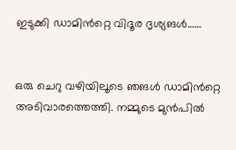ഇടുക്കി ഡാമിൻറ്റെ വിദൂര ദൃശ്യങൾ……


ഒരു ചെറു വഴിയിലൂടെ ഞങൾ ഡാമിൻറ്റെ അടിവാരത്തെത്തി. നമ്മുടെ മുൻപിൽ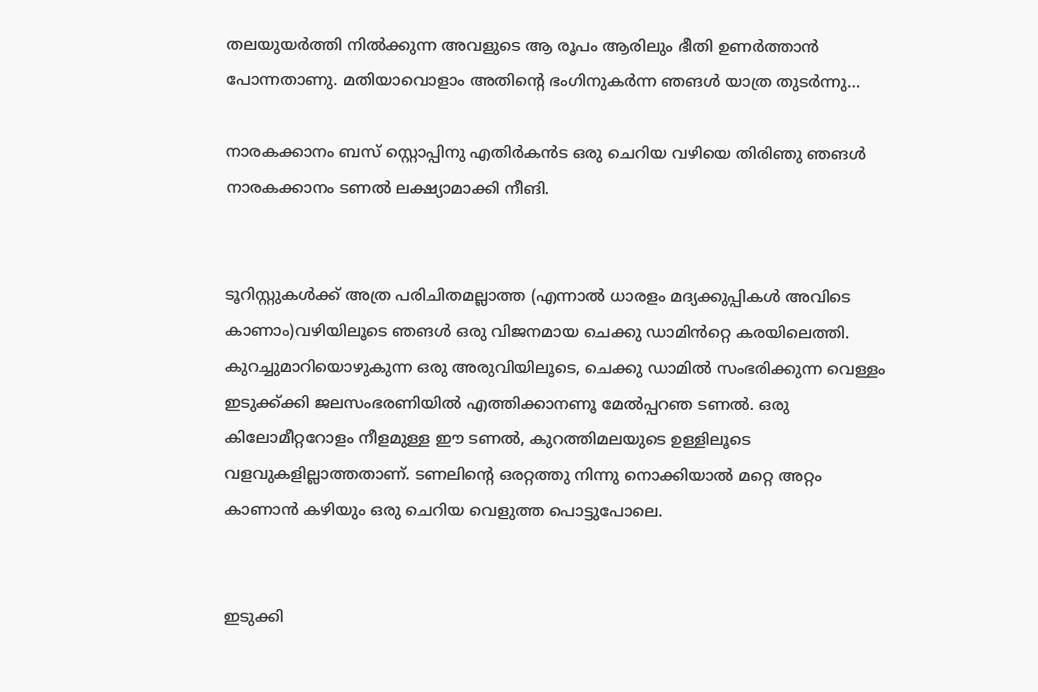തലയുയർത്തി നിൽക്കുന്ന അവളുടെ ആ രൂപം ആരിലും ഭീതി ഉണർത്താൻ പോന്നതാണു. മതിയാവൊളാം അതിന്റെ ഭംഗിനുകർന്ന ഞങൾ യാത്ര തുടർന്നു…

നാരകക്കാനം ബസ് സ്റ്റൊപ്പിനു എതിർകൻട ഒരു ചെറിയ വഴിയെ തിരിഞു ഞങൾ നാരകക്കാനം ടണൽ ലക്ഷ്യാമാക്കി നീങി.


ടൂറിസ്റ്റുകൾക്ക് അത്ര പരിചിതമല്ലാത്ത (എന്നാൽ ധാരളം മദ്യക്കുപ്പികൾ അവിടെ കാണാം)വഴിയിലൂടെ ഞങൾ ഒരു വിജനമായ ചെക്കു ഡാമിൻറ്റെ കരയിലെത്തി. കുറച്ചുമാറിയൊഴുകുന്ന ഒരു അരുവിയിലൂടെ, ചെക്കു ഡാമിൽ സംഭരിക്കുന്ന വെള്ളം ഇടുക്ക്ക്കി ജലസംഭരണിയിൽ എത്തിക്കാനണൂ മേൽപ്പറഞ ടണൽ. ഒരു കിലോമീറ്ററോളം നീളമുള്ള ഈ ടണൽ, കുറത്തിമലയുടെ ഉള്ളിലൂടെ വളവുകളില്ലാത്തതാണ്. ടണലിന്റെ ഒരറ്റത്തു നിന്നു നൊക്കിയാല്‍ മറ്റെ അറ്റം കാണാന്‍ കഴിയും ഒരു ചെറിയ വെളുത്ത പൊട്ടുപോലെ.


ഇടുക്കി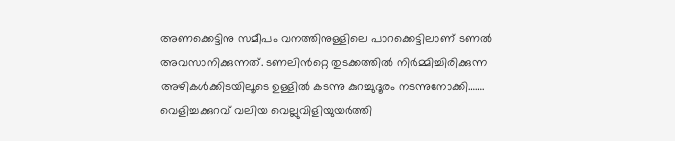അണക്കെട്ടിനു സമീപം വനത്തിനുള്ളിലെ പാറക്കെട്ടിലാണ് ടണൽ അവസാനിക്കുന്നത്. ടണലിൻറ്റെ തുടക്കത്തില്‍ നിര്‍മ്മിച്ചിരിക്കുന്ന അഴികള്‍ക്കിടയിലൂടെ ഉള്ളില്‍ കടന്നു കുറച്ചുദൂരം നടന്നുനോക്കി…….
വെളിച്ചക്കുറവ് വലിയ വെല്ലുവിളിയുയർത്തി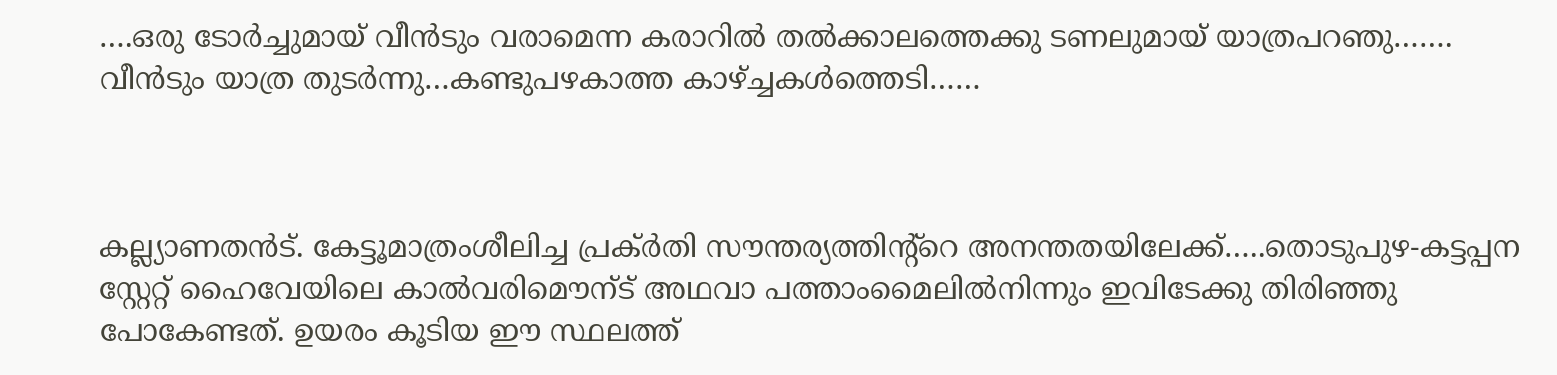….ഒരു ടോർച്ചുമായ് വീൻടും വരാമെന്ന കരാറിൽ തൽക്കാലത്തെക്കു ടണലുമായ് യാത്രപറഞു……. വീൻടും യാത്ര തുടർന്നു…കണ്ടുപഴകാത്ത കാഴ്ച്ചകൾത്തെടി……



കല്ല്യാണതൻട്. കേട്ടൂമാത്രംശീലിച്ച പ്രക്ർതി സൗന്തര്യത്തിന്റ്റെ അനന്തതയിലേക്ക്…..തൊടുപുഴ-കട്ടപ്പന സ്റ്റേറ്റ് ഹൈവേയിലെ കാ‍ല്‍വരിമൌന്ട് അഥവാ പത്താംമൈലിൽനിന്നും ഇവിടേക്കു തിരിഞ്ഞു പോകേണ്ടത്. ഉയരം കൂടിയ ഈ സ്ഥലത്ത്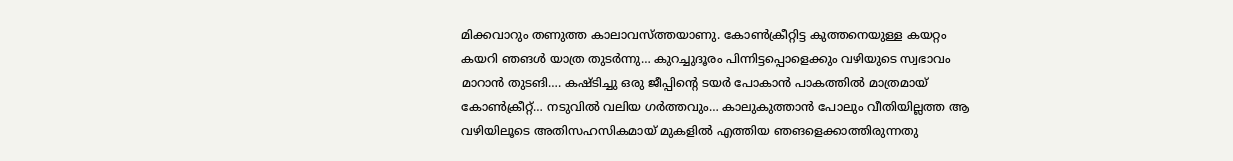മിക്കവാറും തണുത്ത കാലാവസ്ത്തയാണു. കോൺക്രീറ്റിട്ട കുത്തനെയുള്ള കയറ്റം കയറി ഞങൾ യാത്ര തുടർന്നു… കുറച്ചുദൂരം പിന്നിട്ടപ്പൊളെക്കും വഴിയുടെ സ്വഭാവം മാറാൻ തുടങി…. കഷ്ടിച്ചു ഒരു ജീപ്പിന്റെ ടയർ പോകാൻ പാകത്തിൽ മാത്രമായ് കോൺക്രീറ്റ്… നടുവിൽ വലിയ ഗർത്തവും… കാലുകുത്താൻ പോലും വീതിയില്ലത്ത ആ വഴിയിലൂടെ അതിസഹസികമായ് മുകളിൽ എത്തിയ ഞങളെക്കാത്തിരുന്നതു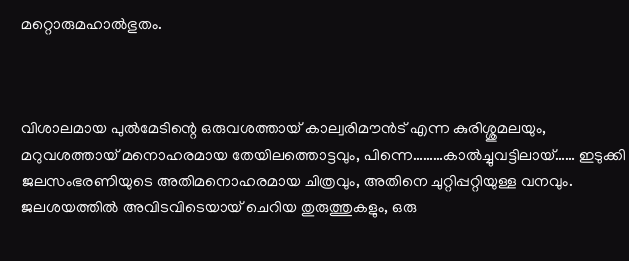മറ്റൊരുമഹാൽഭുതം.



വിശാലമായ പുൽമേടിന്റെ ഒരുവശത്തായ് കാല്വരിമൗൻട് എന്ന കുരിശ്ശുമലയും, മറുവശത്തായ് മനൊഹരമായ തേയിലത്തൊട്ടവും, പിന്നെ………കാൽച്ചുവട്ടിലായ്…… ഇടുക്കി ജലസംഭരണിയുടെ അതിമനൊഹരമായ ചിത്രവും, അതിനെ ചുറ്റിപ്പറ്റിയുള്ള വനവും. ജലശയത്തിൽ അവിടവിടെയായ് ചെറിയ തുരുത്തുകളും, ഒരു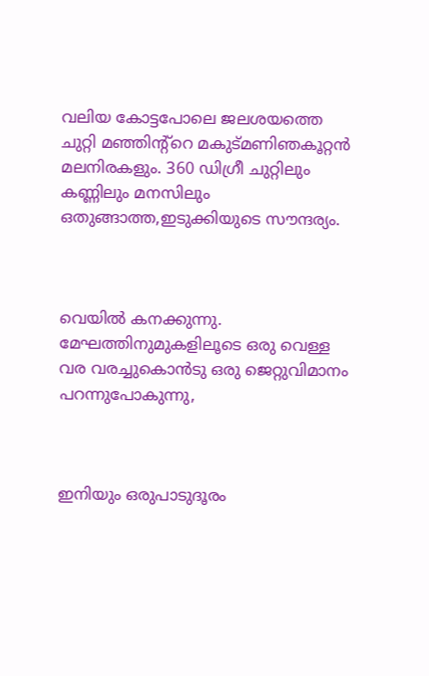വലിയ കോട്ടപോലെ ജലശയത്തെ ചുറ്റി മഞ്ഞിന്റ്റെ മകുട്മണിഞകൂറ്റൻ മലനിരകളും. 360 ഡിഗ്രീ ചുറ്റിലും കണ്ണിലും മനസിലും ഒതുങ്ങാത്ത,ഇടുക്കിയുടെ സൗന്ദര്യം.



വെയിൽ കനക്കുന്നു. മേഘത്തിനുമുകളിലൂടെ ഒരു വെള്ള വര വരച്ചുകൊൻടു ഒരു ജെറ്റുവിമാനം പറന്നുപോകുന്നു,



ഇനിയും ഒരുപാടുദൂരം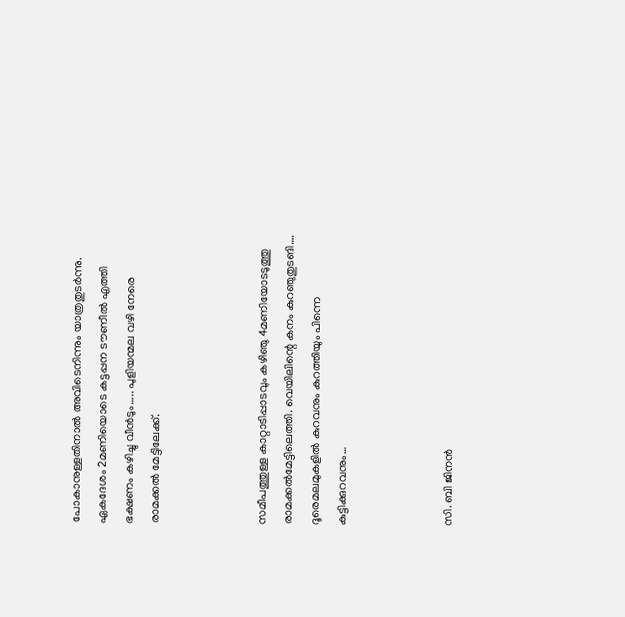പോകാനുള്ളതിനാൽ അവിടെനിന്നും യാത്രതുടർന്നു.
ഏകദേശം 2മണിയൊടെ കട്ടപ്പന ടൗണീൽ എത്തി ഭക്ഷണം കഴിച്ചു വീൻടും….. പുളിയന്മല വഴി നേരെ രാമക്കൽ മേട്ടിലേക്ക്.



സമീപത്തുള്ള കാറ്റാടിപ്പാടവും കഴിഞു 4മണിയോടടുത്തു രാമക്കൽമേട്ടിലെത്തി. വെയിലിന്റെ കനം കുറഞുതുടങി…. ദൂരെമലമുകളിൽ കുറവനും കുറത്തിയും പിന്നെ കുട്ടിക്കുറവനും…



സി. ബി ജിനൻ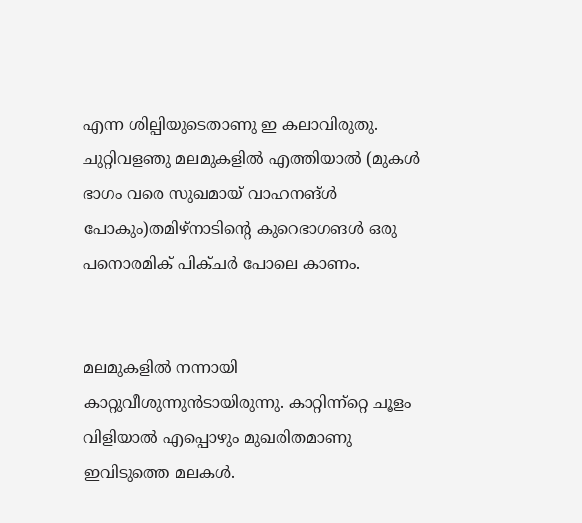എന്ന ശില്പിയുടെതാണു ഇ കലാവിരുതു. ചുറ്റിവളഞു മലമുകളിൽ എത്തിയാൽ (മുകൾ ഭാഗം വരെ സുഖമായ് വാഹനങ്ൾ പോകും)തമിഴ്നാടിന്റെ കുറെഭാഗങൾ ഒരു പനൊരമിക് പിക്ചർ പോലെ കാണം.


മലമുകളിൽ നന്നായി കാറ്റുവീശുന്നുൻടായിരുന്നു. കാറ്റിന്ന്റ്റെ ചൂളം വിളിയാൽ എപ്പൊഴും മുഖരിതമാണു ഇവിടുത്തെ മലകൾ.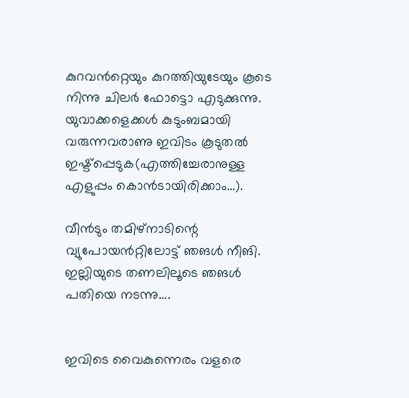കുറവൻറ്റെയും കുറത്തിയുടേയും കൂടെ നിന്നു ചിലർ ഫോട്ടൊ എടുക്കുന്നു. യുവാക്കളെക്കൾ കുടുംബമായി വരുന്നവരാണു ഇവിടം കൂടുതൽ ഇഷ്ട്പ്പെടുക(എത്തിച്ചേരാനുള്ള എളുപ്പം കൊൻടായിരിക്കാം…).

വീൻടും തമിഴ്നാടിന്റെ വ്യുപോയൻറ്റിലോട്ട് ഞങൾ നീങി. ഇല്ലിയുടെ തണലിലൂടെ ഞങൾ പതിയെ നടന്നു….


ഇവിടെ വൈകുന്നെരം വളരെ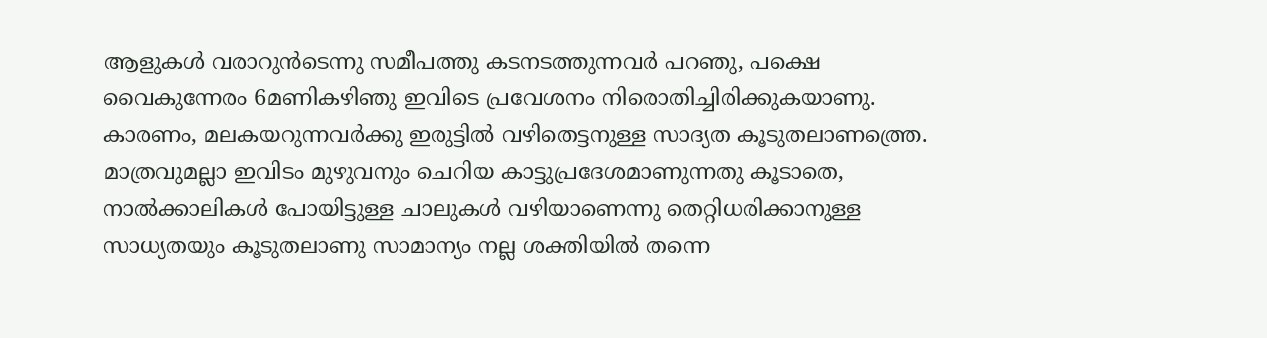ആളുകൾ വരാറുൻടെന്നു സമീപത്തു കടനടത്തുന്നവർ പറഞു, പക്ഷെ വൈകുന്നേരം 6മണികഴിഞു ഇവിടെ പ്രവേശനം നിരൊതിച്ചിരിക്കുകയാണു. കാരണം, മലകയറുന്നവർക്കു ഇരുട്ടിൽ വഴിതെട്ടനുള്ള സാദ്യത കൂടുതലാണത്ത്രെ. മാത്രവുമല്ലാ ഇവിടം മുഴുവനും ചെറിയ കാട്ടുപ്രദേശമാണുന്നതു കൂടാതെ, നാൽക്കാലികൾ പോയിട്ടുള്ള ചാലുകൾ വഴിയാണെന്നു തെറ്റിധരിക്കാനുള്ള സാധ്യതയും കൂടുതലാണു സാമാന്യം നല്ല ശക്തിയിൽ തന്നെ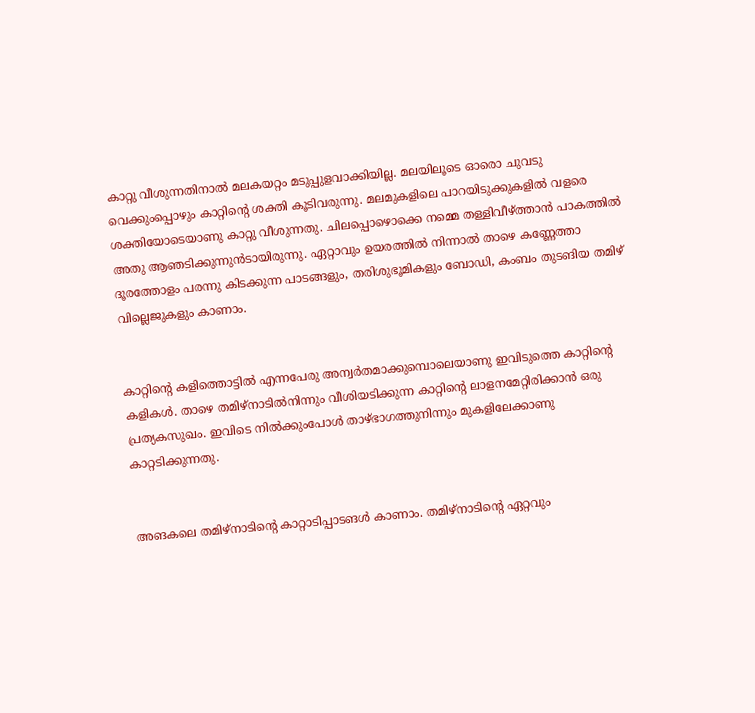കാറ്റു വീശുന്നതിനാൽ മലകയറ്റം മടുപ്പുളവാക്കിയില്ല. മലയിലൂടെ ഓരൊ ചുവടു വെക്കുംപ്പൊഴും കാറ്റിന്റെ ശക്തി കൂടിവരുന്നു. മലമുകളിലെ പാറയിടുക്കുകളിൽ വളരെ ശക്തിയോടെയാണു കാറ്റു വീശുന്നതു. ചിലപ്പൊഴൊക്കെ നമ്മെ തള്ളിവീഴ്ത്താൻ പാകത്തിൽ അതു ആഞടിക്കുന്നുൻടായിരുന്നു. ഏറ്റാവും ഉയരത്തിൽ നിന്നാൽ താഴെ കണ്ണേത്താ ദൂരത്തോളം പരന്നു കിടക്കുന്ന പാടങ്ങളും, തരിശുഭൂമികളും ബോഡി, കംബം തുടങിയ തമിഴ് വില്ലെജുകളും കാണാം.


കാറ്റിന്റെ കളിത്തൊട്ടിൽ എന്നപേരു അന്വർതമാക്കുമ്പൊലെയാണു ഇവിടുത്തെ കാറ്റിന്റെ കളികൾ. താഴെ തമിഴ്നാടിൽനിന്നും വീശിയടിക്കുന്ന കാറ്റിന്റെ ലാളനമേറ്റിരിക്കാൻ ഒരു പ്രത്യകസുഖം. ഇവിടെ നിൽക്കുംപോൾ താഴ്ഭാഗത്തുനിന്നും മുകളിലേക്കാണു കാറ്റടിക്കുന്നതു.


അങകലെ തമിഴ്നാടിന്റെ കാറ്റാടിപ്പാടങൾ കാണാം. തമിഴ്നാടിന്റെ ഏറ്റവും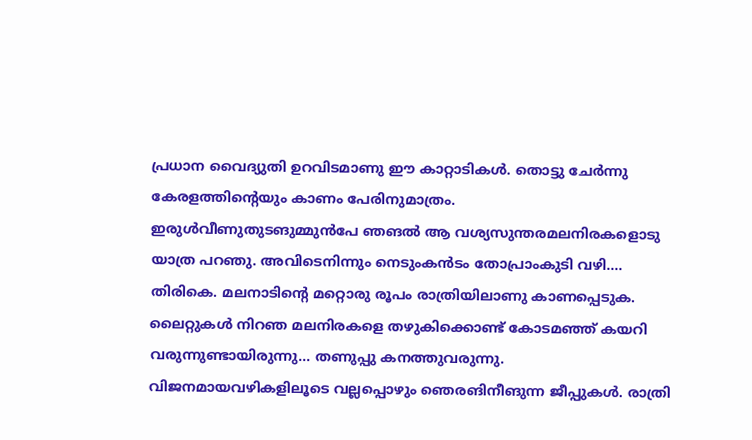പ്രധാന വൈദ്യുതി ഉറവിടമാണു ഈ കാറ്റാടികൾ. തൊട്ടു ചേർന്നു കേരളത്തിന്റെയും കാണം പേരിനുമാത്രം.
ഇരുൾവീണുതുടങുമ്മുൻപേ ഞങൽ ആ വശ്യസുന്തരമലനിരകളൊടു യാത്ര പറഞു. അവിടെനിന്നും നെടുംകൻടം തോപ്രാംകുടി വഴി…. തിരികെ. മലനാടിന്റെ മറ്റൊരു രൂപം രാത്രിയിലാണു കാണപ്പെടുക. ലൈറ്റുകൾ നിറഞ മലനിരകളെ തഴുകിക്കൊണ്ട് കോടമഞ്ഞ് കയറി വരുന്നുണ്ടായിരുന്നു… തണുപ്പു കനത്തുവരുന്നു. വിജനമായവഴികളിലൂടെ വല്ലപ്പൊഴും ഞെരങിനീങുന്ന ജീപ്പുകൾ. രാത്രി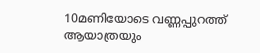10മണിയോടെ വണ്ണപ്പുറത്ത് ആയാത്രയും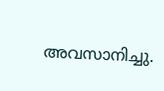അവസാനിച്ചു.